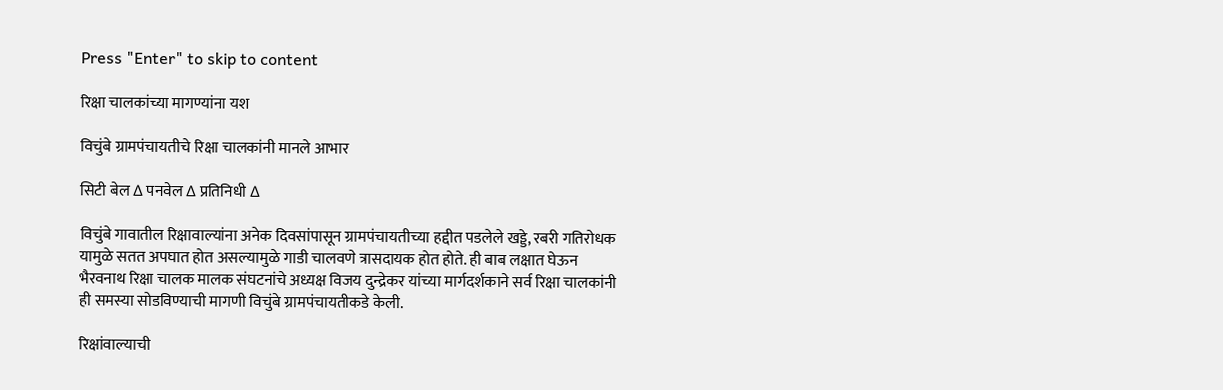Press "Enter" to skip to content

रिक्षा चालकांच्या मागण्यांना यश

विचुंबे ग्रामपंचायतीचे रिक्षा चालकांनी मानले आभार

सिटी बेल ∆ पनवेल ∆ प्रतिनिधी ∆

विचुंबे गावातील रिक्षावाल्यांना अनेक दिवसांपासून ग्रामपंचायतीच्या हद्दीत पडलेले खड्डे, रबरी गतिरोधक यामुळे सतत अपघात होत असल्यामुळे गाडी चालवणे त्रासदायक होत होते. ही बाब लक्षात घेऊन भैरवनाथ रिक्षा चालक मालक संघटनांचे अध्यक्ष विजय दुन्द्रेकर यांच्या मार्गदर्शकाने सर्व रिक्षा चालकांनी ही समस्या सोडविण्याची मागणी विचुंबे ग्रामपंचायतीकडे केली.

रिक्षांवाल्याची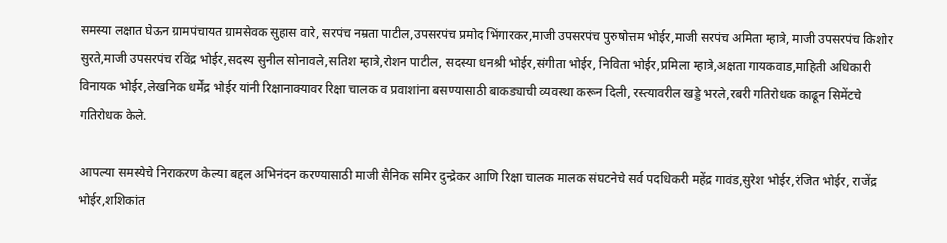समस्या लक्षात घेऊन ग्रामपंचायत ग्रामसेवक सुहास वारे, सरपंच नम्रता पाटील,उपसरपंच प्रमोद भिंगारकर,माजी उपसरपंच पुरुषोत्तम भोईर,माजी सरपंच अमिता म्हात्रे, माजी उपसरपंच किशोर सुरते,माजी उपसरपंच रविंद्र भोईर,सदस्य सुनील सोनावले,सतिश म्हात्रे,रोशन पाटील, सदस्या धनश्री भोईर,संगीता भोईर, निविता भोईर,प्रमिला म्हात्रे,अक्षता गायकवाड,माहिती अधिकारी विनायक भोईर,लेखनिक धर्मेंद्र भोईर यांनी रिक्षानाक्यावर रिक्षा चालक व प्रवाशांना बसण्यासाठी बाकड्याची व्यवस्था करून दिली, रस्त्यावरील खड्डे भरले,रबरी गतिरोधक काढून सिमेंटचे गतिरोधक केले.

आपल्या समस्येचे निराकरण केल्या बद्दल अभिनंदन करण्यासाठी माजी सैनिक समिर दुन्द्रेकर आणि रिक्षा चालक मालक संघटनेचे सर्व पदधिकरी महेंद्र गावंड,सुरेश भोईर,रंजित भोईर, राजेंद्र भोईर,शशिकांत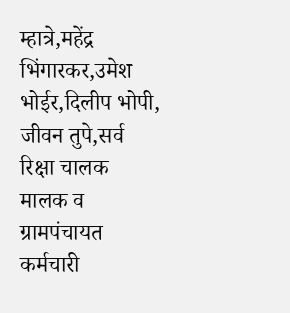म्हात्रे,महेंद्र भिंगारकर,उमेश भोईर,दिलीप भोपी, जीवन तुपे,सर्व रिक्षा चालक मालक व ग्रामपंचायत कर्मचारी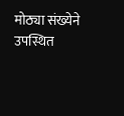मोठ्या संख्येने उपस्थित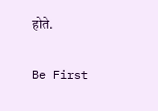होते.

Be First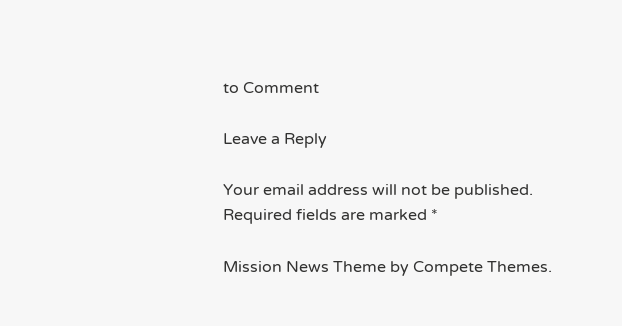to Comment

Leave a Reply

Your email address will not be published. Required fields are marked *

Mission News Theme by Compete Themes.